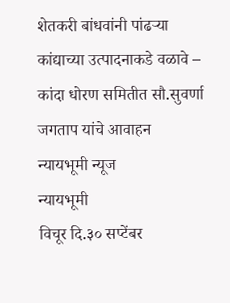शेतकरी बांधवांनी पांढऱ्या कांद्याच्या उत्पादनाकडे वळावे – कांदा धोरण समितीत सौ.सुवर्णा जगताप यांचे आवाहन
न्यायभूमी न्यूज
न्यायभूमी
विचूर दि.३० सप्टेंबर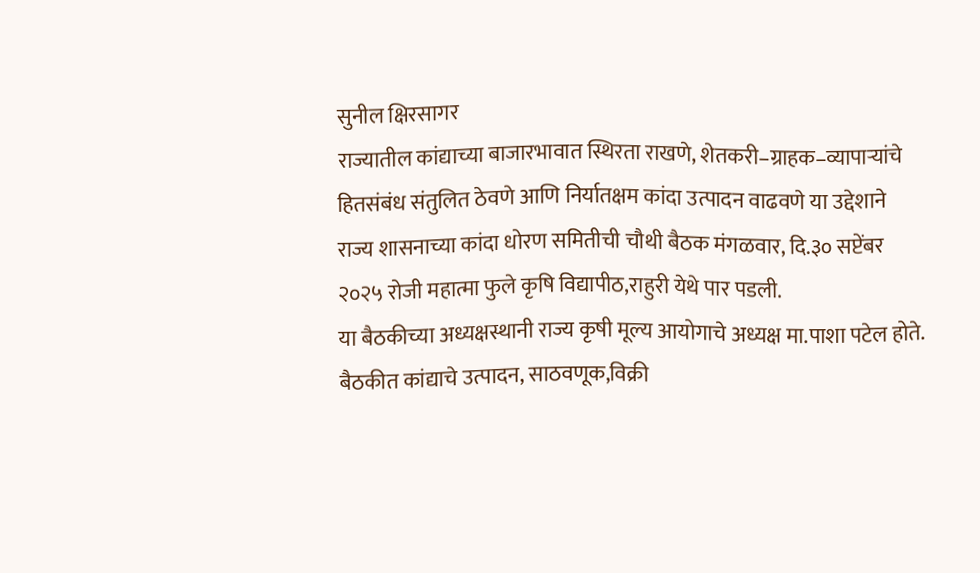सुनील क्षिरसागर
राज्यातील कांद्याच्या बाजारभावात स्थिरता राखणे, शेतकरी–ग्राहक–व्यापाऱ्यांचे हितसंबंध संतुलित ठेवणे आणि निर्यातक्षम कांदा उत्पादन वाढवणे या उद्देशाने राज्य शासनाच्या कांदा धोरण समितीची चौथी बैठक मंगळवार, दि.३० सप्टेंबर २०२५ रोजी महात्मा फुले कृषि विद्यापीठ,राहुरी येथे पार पडली.
या बैठकीच्या अध्यक्षस्थानी राज्य कृषी मूल्य आयोगाचे अध्यक्ष मा.पाशा पटेल होते.
बैठकीत कांद्याचे उत्पादन, साठवणूक,विक्री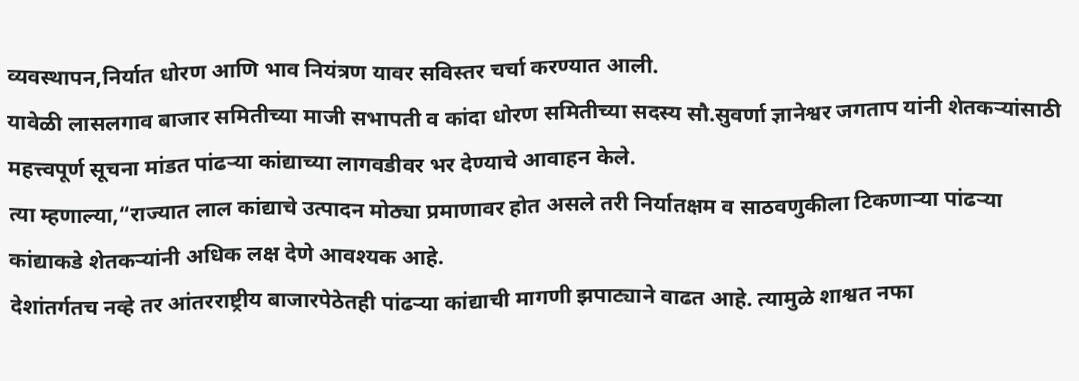व्यवस्थापन,निर्यात धोरण आणि भाव नियंत्रण यावर सविस्तर चर्चा करण्यात आली.
यावेळी लासलगाव बाजार समितीच्या माजी सभापती व कांदा धोरण समितीच्या सदस्य सौ.सुवर्णा ज्ञानेश्वर जगताप यांनी शेतकऱ्यांसाठी महत्त्वपूर्ण सूचना मांडत पांढऱ्या कांद्याच्या लागवडीवर भर देण्याचे आवाहन केले.
त्या म्हणाल्या,“राज्यात लाल कांद्याचे उत्पादन मोठ्या प्रमाणावर होत असले तरी निर्यातक्षम व साठवणुकीला टिकणाऱ्या पांढऱ्या कांद्याकडे शेतकऱ्यांनी अधिक लक्ष देणे आवश्यक आहे.
देशांतर्गतच नव्हे तर आंतरराष्ट्रीय बाजारपेठेतही पांढऱ्या कांद्याची मागणी झपाट्याने वाढत आहे. त्यामुळे शाश्वत नफा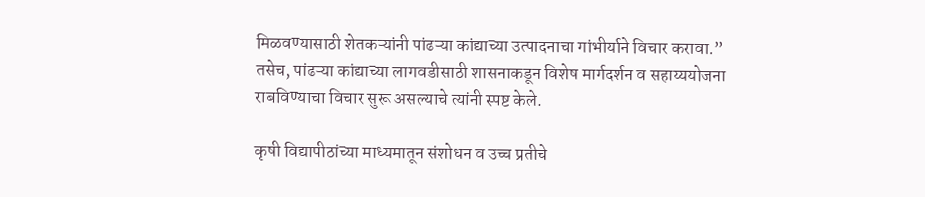मिळवण्यासाठी शेतकऱ्यांनी पांढऱ्या कांद्याच्या उत्पादनाचा गांभीर्याने विचार करावा.”
तसेच, पांढऱ्या कांद्याच्या लागवडीसाठी शासनाकडून विशेष मार्गदर्शन व सहाय्ययोजना राबविण्याचा विचार सुरू असल्याचे त्यांनी स्पष्ट केले.

कृषी विद्यापीठांच्या माध्यमातून संशोधन व उच्च प्रतीचे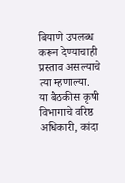बियाणे उपलब्ध करून देण्याचाही प्रस्ताव असल्याचे त्या म्हणाल्या.
या बैठकीस कृषी विभागाचे वरिष्ठ अधिकारी, कांदा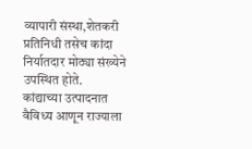व्यापारी संस्था,शेतकरी प्रतिनिधी तसेच कांदा निर्यातदार मोठ्या संख्येने उपस्थित होते.
कांद्याच्या उत्पादनात वैविध्य आणून राज्याला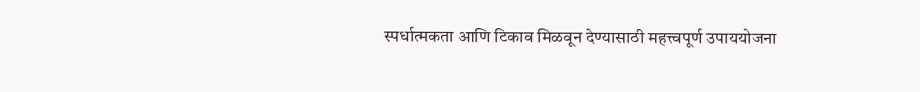स्पर्धात्मकता आणि टिकाव मिळवून देण्यासाठी महत्त्वपूर्ण उपाययोजना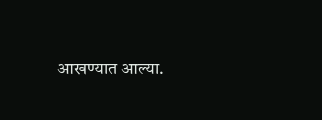आखण्यात आल्या.